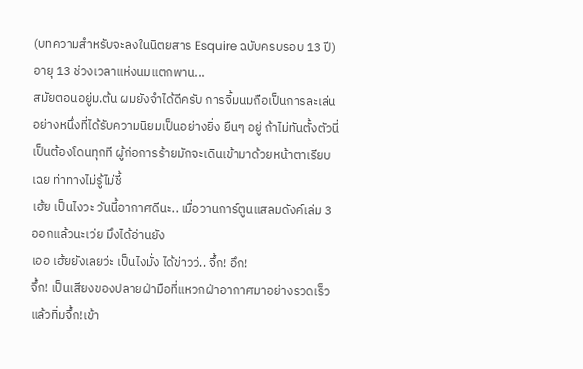(บทความสำหรับจะลงในนิตยสาร Esquire ฉบับครบรอบ 13 ปี)
อายุ 13 ช่วงเวลาแห่งนมแตกพาน...
สมัยตอนอยู่ม.ต้น ผมยังจำได้ดีครับ การจิ้มนมถือเป็นการละเล่นอย่างหนึ่งที่ได้รับความนิยมเป็นอย่างยิ่ง ยืนๆ อยู่ ถ้าไม่ทันตั้งตัวนี่ เป็นต้องโดนทุกที ผู้ก่อการร้ายมักจะเดินเข้ามาด้วยหน้าตาเรียบเฉย ท่าทางไม่รู้ไม่ชี้
เฮ้ย เป็นไงวะ วันนี้อากาศดีนะ.. เมื่อวานการ์ตูนแสลมดังค์เล่ม 3 ออกแล้วนะเว่ย มึงได้อ่านยัง
เออ เฮ้ยยังเลยว่ะ เป็นไงมั่ง ได้ข่าวว่.. จึ้ก! อึก!
จึ้ก! เป็นเสียงของปลายฝ่ามือที่แหวกฝ่าอากาศมาอย่างรวดเร็ว แล้วทิ่มจึ้ก!เข้า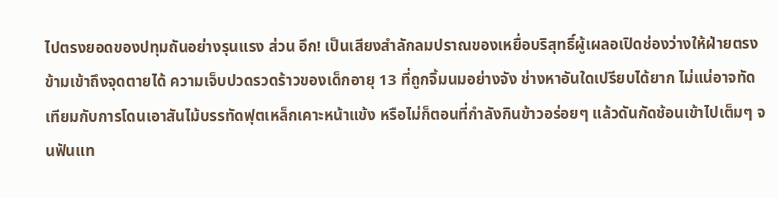ไปตรงยอดของปทุมถันอย่างรุนแรง ส่วน อึก! เป็นเสียงสำลักลมปราณของเหยื่อบริสุทธิ์ผู้เผลอเปิดช่องว่างให้ฝ่ายตรงข้ามเข้าถึงจุดตายได้ ความเจ็บปวดรวดร้าวของเด็กอายุ 13 ที่ถูกจิ้มนมอย่างจัง ช่างหาอันใดเปรียบได้ยาก ไม่แน่อาจทัดเทียมกับการโดนเอาสันไม้บรรทัดฟุตเหล็กเคาะหน้าแข้ง หรือไม่ก็ตอนที่กำลังกินข้าวอร่อยๆ แล้วดันกัดช้อนเข้าไปเต็มๆ จนฟันแท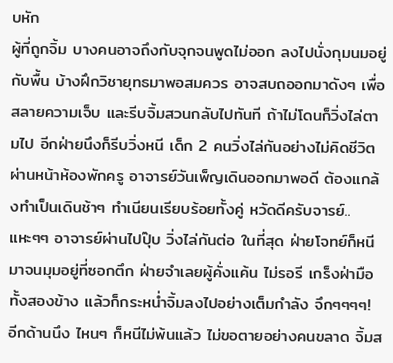บหัก
ผู้ที่ถูกจิ้ม บางคนอาจถึงกับจุกจนพูดไม่ออก ลงไปนั่งกุมนมอยู่กับพื้น บ้างฝึกวิชายุทธมาพอสมควร อาจสบถออกมาดังๆ เพื่อสลายความเจ็บ และรีบจิ้มสวนกลับไปทันที ถ้าไม่โดนก็วิ่งไล่ตามไป อีกฝ่ายนึงก็รีบวิ่งหนี เด็ก 2 คนวิ่งไล่กันอย่างไม่คิดชีวิต ผ่านหน้าห้องพักครู อาจารย์วันเพ็ญเดินออกมาพอดี ต้องแกล้งทำเป็นเดินช้าๆ ทำเนียนเรียบร้อยทั้งคู่ หวัดดีครับจารย์..แหะๆๆ อาจารย์ผ่านไปปุ๊บ วิ่งไล่กันต่อ ในที่สุด ฝ่ายโจทย์ก็หนีมาจนมุมอยู่ที่ซอกตึก ฝ่ายจำเลยผู้คั่งแค้น ไม่รอรี เกร็งฝ่ามือทั้งสองข้าง แล้วก็กระหน่ำจิ้มลงไปอย่างเต็มกำลัง จึกๆๆๆๆ! อีกด้านนึง ไหนๆ ก็หนีไม่พ้นแล้ว ไม่ขอตายอย่างคนขลาด จิ้มส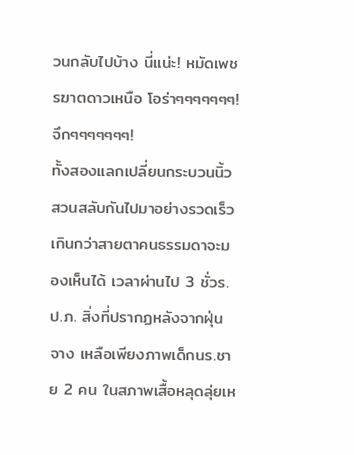วนกลับไปบ้าง นี่แน่ะ! หมัดเพชรฆาตดาวเหนือ โอร่าๆๆๆๆๆๆๆ! จึกๆๆๆๆๆๆๆ!
ทั้งสองแลกเปลี่ยนกระบวนนิ้วสวนสลับกันไปมาอย่างรวดเร็วเกินกว่าสายตาคนธรรมดาจะมองเห็นได้ เวลาผ่านไป 3 ชั่วร.ป.ภ. สิ่งที่ปรากฏหลังจากฝุ่นจาง เหลือเพียงภาพเด็กนร.ชาย 2 คน ในสภาพเสื้อหลุดลุ่ยเห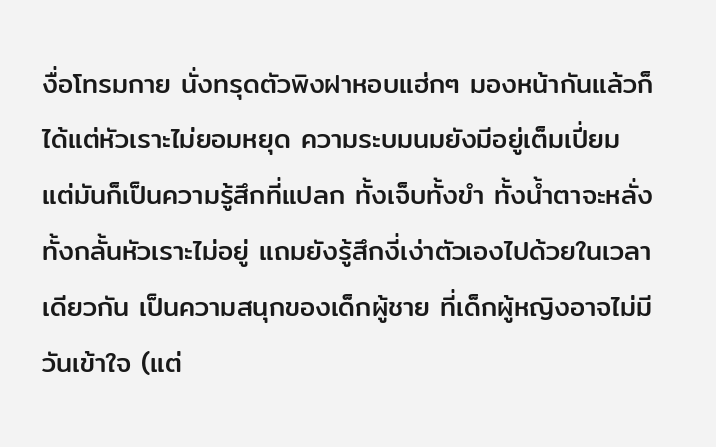งื่อโทรมกาย นั่งทรุดตัวพิงฝาหอบแฮ่กๆ มองหน้ากันแล้วก็ได้แต่หัวเราะไม่ยอมหยุด ความระบมนมยังมีอยู่เต็มเปี่ยม แต่มันก็เป็นความรู้สึกที่แปลก ทั้งเจ็บทั้งขำ ทั้งน้ำตาจะหลั่งทั้งกลั้นหัวเราะไม่อยู่ แถมยังรู้สึกงี่เง่าตัวเองไปด้วยในเวลาเดียวกัน เป็นความสนุกของเด็กผู้ชาย ที่เด็กผู้หญิงอาจไม่มีวันเข้าใจ (แต่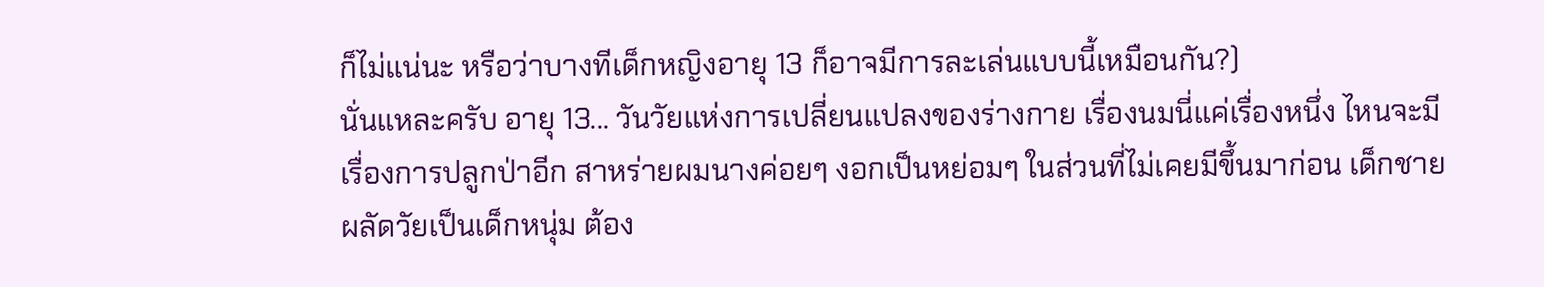ก็ไม่แน่นะ หรือว่าบางทีเด็กหญิงอายุ 13 ก็อาจมีการละเล่นแบบนี้เหมือนกัน?)
นั่นแหละครับ อายุ 13... วันวัยแห่งการเปลี่ยนแปลงของร่างกาย เรื่องนมนี่แค่เรื่องหนึ่ง ไหนจะมีเรื่องการปลูกป่าอีก สาหร่ายผมนางค่อยๆ งอกเป็นหย่อมๆ ในส่วนที่ไม่เคยมีขึ้นมาก่อน เด็กชายผลัดวัยเป็นเด็กหนุ่ม ต้อง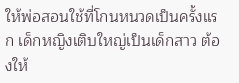ให้พ่อสอนใช้ที่โกนหนวดเป็นครั้งแรก เด็กหญิงเติบใหญ่เป็นเด็กสาว ต้องให้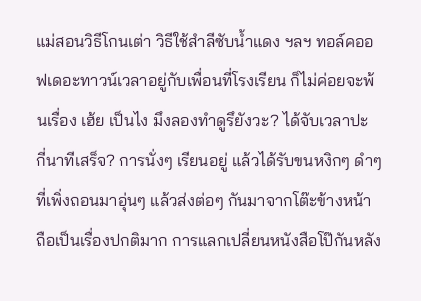แม่สอนวิธีโกนเต่า วิธีใช้สำลีซับน้ำแดง ฯลฯ ทอล์คออฟเดอะทาวน์เวลาอยู่กับเพื่อนที่โรงเรียน ก็ไม่ค่อยจะพ้นเรื่อง เฮ้ย เป็นไง มึงลองทำดูรึยังวะ? ได้จับเวลาปะ กี่นาทีเสร็จ? การนั่งๆ เรียนอยู่ แล้วได้รับขนหงิกๆ ดำๆ ที่เพิ่งถอนมาอุ่นๆ แล้วส่งต่อๆ กันมาจากโต๊ะข้างหน้า ถือเป็นเรื่องปกติมาก การแลกเปลี่ยนหนังสือโป๊กันหลัง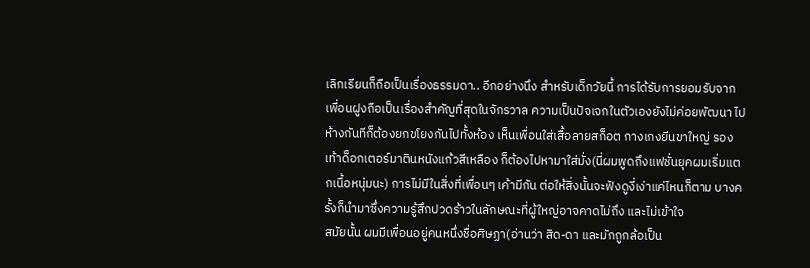เลิกเรียนก็ถือเป็นเรื่องธรรมดา.. อีกอย่างนึง สำหรับเด็กวัยนี้ การได้รับการยอมรับจากเพื่อนฝูงถือเป็นเรื่องสำคัญที่สุดในจักรวาล ความเป็นปัจเจกในตัวเองยังไม่ค่อยพัฒนา ไปห้างกันทีก็ต้องยกขโยงกันไปทั้งห้อง เห็นเพื่อนใส่เสื้อลายสก็อต กางเกงยีนขาใหญ่ รองเท้าด็อกเตอร์มาตินหนังแก้วสีเหลือง ก็ต้องไปหามาใส่มั่ง(นี่ผมพูดถึงแฟชั่นยุคผมเริ่มแตกเนื้อหนุ่มนะ) การไม่มีในสิ่งที่เพื่อนๆ เค้ามีกัน ต่อให้สิ่งนั้นจะฟังดูงี่เง่าแค่ไหนก็ตาม บางครั้งก็นำมาซึ่งความรู้สึกปวดร้าวในลักษณะที่ผู้ใหญ่อาจคาดไม่ถึง และไม่เข้าใจ
สมัยนั้น ผมมีเพื่อนอยู่คนหนึ่งชื่อศิษฏา(อ่านว่า สิด-ดา และมักถูกล้อเป็น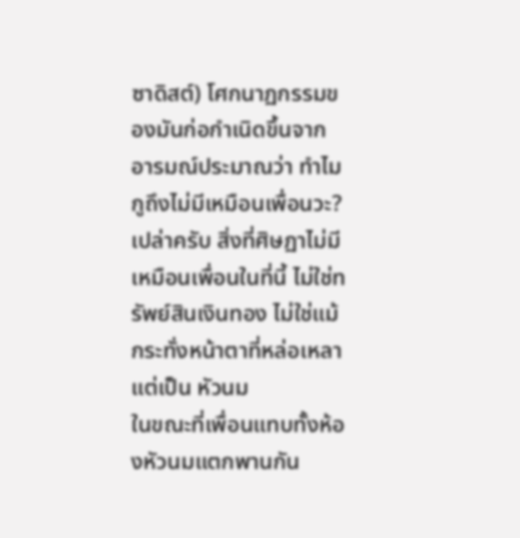ซาดิสต์) โศกนาฏกรรมของมันก่อกำเนิดขึ้นจากอารมณ์ประมาณว่า ทำไมกูถึงไม่มีเหมือนเพื่อนวะ? เปล่าครับ สิ่งที่ศิษฏาไม่มีเหมือนเพื่อนในที่นี้ ไม่ใช่ทรัพย์สินเงินทอง ไม่ใช่แม้กระทั่งหน้าตาที่หล่อเหลา แต่เป็น หัวนม
ในขณะที่เพื่อนแทบทั้งห้องหัวนมแตกพานกัน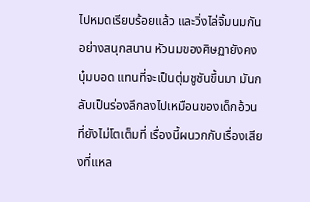ไปหมดเรียบร้อยแล้ว และวิ่งไล่จิ้มนมกันอย่างสนุกสนาน หัวนมของศิษฏายังคงบุ๋มบอด แทนที่จะเป็นตุ่มชูชันขึ้นมา มันกลับเป็นร่องลึกลงไปเหมือนของเด็กอ้วนที่ยังไม่โตเต็มที่ เรื่องนี้ผนวกกับเรื่องเสียงที่แหล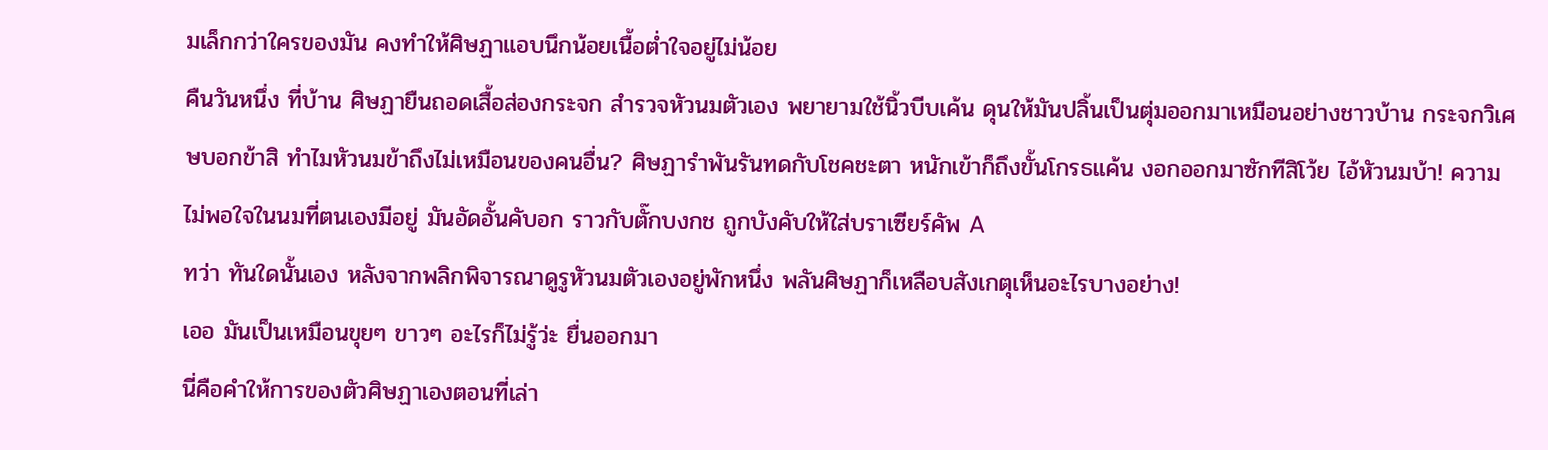มเล็กกว่าใครของมัน คงทำให้ศิษฏาแอบนึกน้อยเนื้อต่ำใจอยู่ไม่น้อย
คืนวันหนึ่ง ที่บ้าน ศิษฏายืนถอดเสื้อส่องกระจก สำรวจหัวนมตัวเอง พยายามใช้นิ้วบีบเค้น ดุนให้มันปลิ้นเป็นตุ่มออกมาเหมือนอย่างชาวบ้าน กระจกวิเศษบอกข้าสิ ทำไมหัวนมข้าถึงไม่เหมือนของคนอื่น? ศิษฏารำพันรันทดกับโชคชะตา หนักเข้าก็ถึงขั้นโกรธแค้น งอกออกมาซักทีสิโว้ย ไอ้หัวนมบ้า! ความไม่พอใจในนมที่ตนเองมีอยู่ มันอัดอั้นคับอก ราวกับตั๊กบงกช ถูกบังคับให้ใส่บราเซียร์คัพ A
ทว่า ทันใดนั้นเอง หลังจากพลิกพิจารณาดูรูหัวนมตัวเองอยู่พักหนึ่ง พลันศิษฏาก็เหลือบสังเกตุเห็นอะไรบางอย่าง!
เออ มันเป็นเหมือนขุยๆ ขาวๆ อะไรก็ไม่รู้ว่ะ ยื่นออกมา
นี่คือคำให้การของตัวศิษฏาเองตอนที่เล่า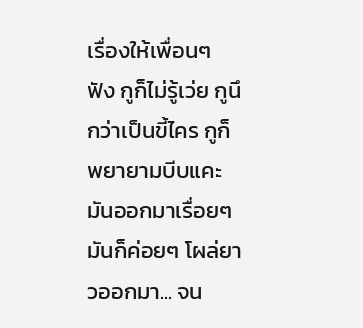เรื่องให้เพื่อนๆ ฟัง กูก็ไม่รู้เว่ย กูนึกว่าเป็นขี้ไคร กูก็พยายามบีบแคะมันออกมาเรื่อยๆ มันก็ค่อยๆ โผล่ยาวออกมา... จน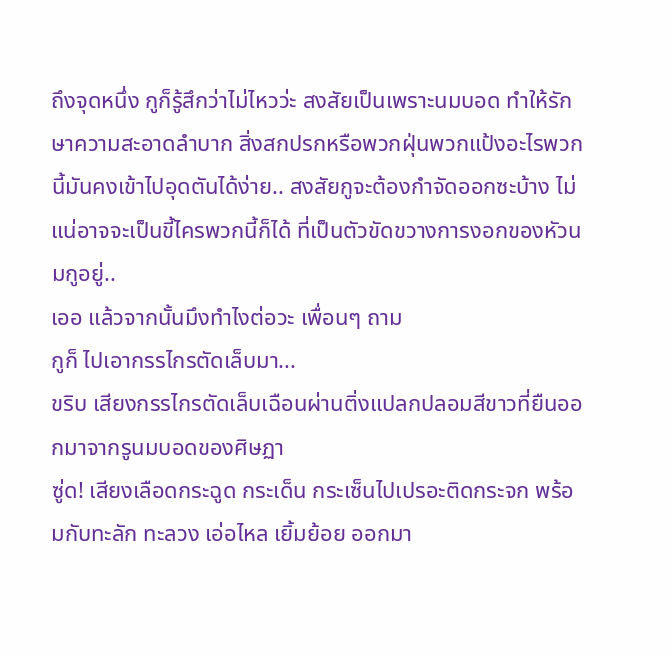ถึงจุดหนึ่ง กูก็รู้สึกว่าไม่ไหวว่ะ สงสัยเป็นเพราะนมบอด ทำให้รักษาความสะอาดลำบาก สิ่งสกปรกหรือพวกฝุ่นพวกแป้งอะไรพวกนี้มันคงเข้าไปอุดตันได้ง่าย.. สงสัยกูจะต้องกำจัดออกซะบ้าง ไม่แน่อาจจะเป็นขี้ไครพวกนี้ก็ได้ ที่เป็นตัวขัดขวางการงอกของหัวนมกูอยู่..
เออ แล้วจากนั้นมึงทำไงต่อวะ เพื่อนๆ ถาม
กูก็ ไปเอากรรไกรตัดเล็บมา...
ขริบ เสียงกรรไกรตัดเล็บเฉือนผ่านติ่งแปลกปลอมสีขาวที่ยืนออกมาจากรูนมบอดของศิษฏา
ซู่ด! เสียงเลือดกระฉูด กระเด็น กระเซ็นไปเปรอะติดกระจก พร้อมกับทะลัก ทะลวง เอ่อไหล เยิ้มย้อย ออกมา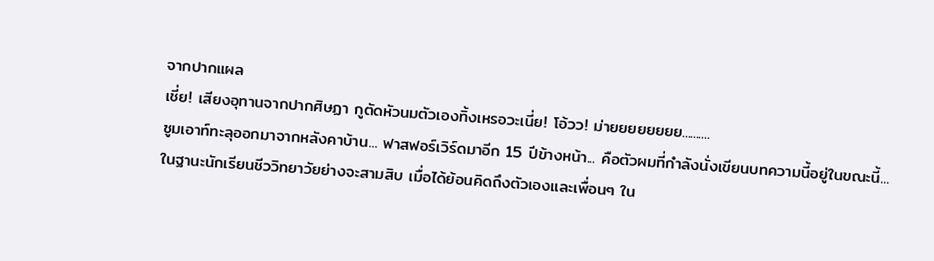จากปากแผล
เชี่ย! เสียงอุทานจากปากศิษฏา กูตัดหัวนมตัวเองทิ้งเหรอวะเนี่ย! โอ้วว! ม่ายยยยยยยย..........
ซูมเอาท์ทะลุออกมาจากหลังคาบ้าน... ฟาสฟอร์เวิร์ดมาอีก 15 ปีข้างหน้า... คือตัวผมที่กำลังนั่งเขียนบทความนี้อยู่ในขณะนี้...
ในฐานะนักเรียนชีววิทยาวัยย่างจะสามสิบ เมื่อได้ย้อนคิดถึงตัวเองและเพื่อนๆ ใน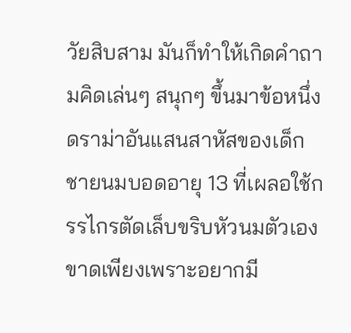วัยสิบสาม มันก็ทำให้เกิดคำถามคิดเล่นๆ สนุกๆ ขึ้นมาข้อหนึ่ง
ดราม่าอันแสนสาหัสของเด็กชายนมบอดอายุ 13 ที่เผลอใช้กรรไกรตัดเล็บขริบหัวนมตัวเองขาดเพียงเพราะอยากมี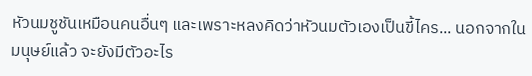หัวนมชูชันเหมือนคนอื่นๆ และเพราะหลงคิดว่าหัวนมตัวเองเป็นขี้ไคร... นอกจากในมนุษย์แล้ว จะยังมีตัวอะไร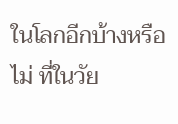ในโลกอีกบ้างหรือไม่ ที่ในวัย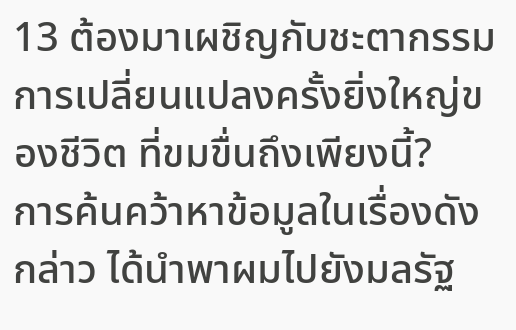13 ต้องมาเผชิญกับชะตากรรมการเปลี่ยนแปลงครั้งยิ่งใหญ่ของชีวิต ที่ขมขื่นถึงเพียงนี้?
การค้นคว้าหาข้อมูลในเรื่องดังกล่าว ได้นำพาผมไปยังมลรัฐ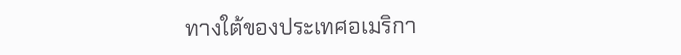ทางใต้ของประเทศอเมริกา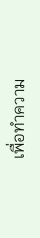เพื่อทำความ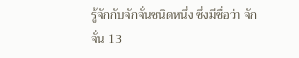รู้จักกับจักจั่นชนิดหนึ่ง ซึ่งมีชื่อว่า จักจั่น 13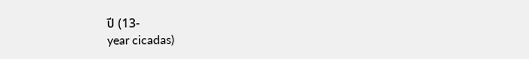ปี (13-
year cicadas)